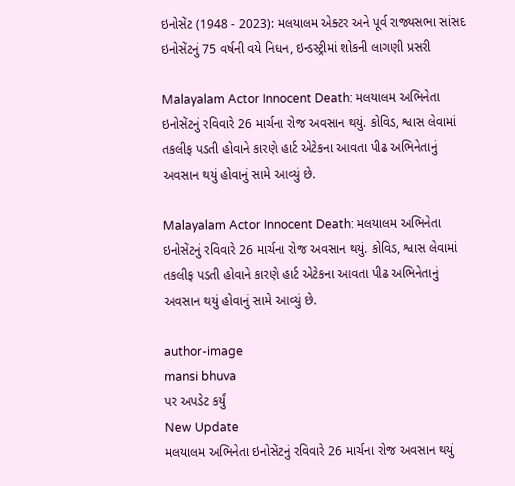ઇનોસેંટ (1948 - 2023): મલયાલમ એક્ટર અને પૂર્વ રાજ્યસભા સાંસદ ઇનોસેંટનું 75 વર્ષની વયે નિધન, ઇન્ડસ્ટ્રીમાં શોકની લાગણી પ્રસરી

Malayalam Actor Innocent Death: મલયાલમ અભિનેતા ઇનોસેંટનું રવિવારે 26 માર્ચના રોજ અવસાન થયું. કોવિડ, શ્વાસ લેવામાં તકલીફ પડતી હોવાને કારણે હાર્ટ એટેકના આવતા પીઢ અભિનેતાનું અવસાન થયું હોવાનું સામે આવ્યું છે.

Malayalam Actor Innocent Death: મલયાલમ અભિનેતા ઇનોસેંટનું રવિવારે 26 માર્ચના રોજ અવસાન થયું. કોવિડ, શ્વાસ લેવામાં તકલીફ પડતી હોવાને કારણે હાર્ટ એટેકના આવતા પીઢ અભિનેતાનું અવસાન થયું હોવાનું સામે આવ્યું છે.

author-image
mansi bhuva
પર અપડેટ કર્યું
New Update
મલયાલમ અભિનેતા ઇનોસેંટનું રવિવારે 26 માર્ચના રોજ અવસાન થયું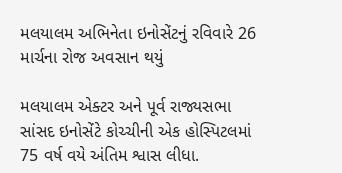મલયાલમ અભિનેતા ઇનોસેંટનું રવિવારે 26 માર્ચના રોજ અવસાન થયું

મલયાલમ એક્ટર અને પૂર્વ રાજ્યસભા સાંસદ ઇનોસેંટે કોચ્ચીની એક હોસ્પિટલમાં 75 વર્ષ વયે અંતિમ શ્વાસ લીધા.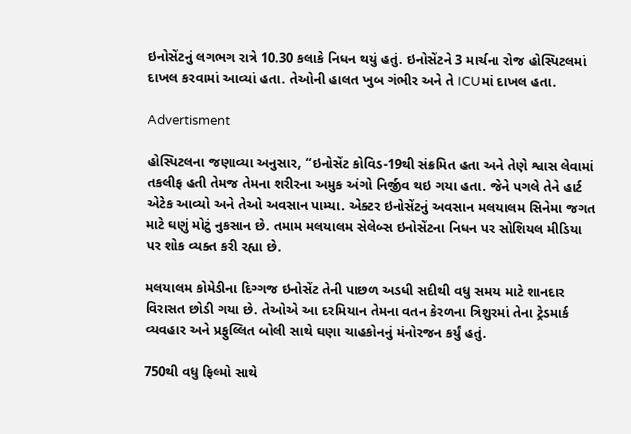ઇનોસેંટનું લગભગ રાત્રે 10.30 કલાકે નિધન થયું હતું. ઇનોસેંટને 3 માર્ચના રોજ હોસ્પિટલમાં દાખલ કરવામાં આવ્યાં હતા. તેઓની હાલત ખુબ ગંભીર અને તે ICUમાં દાખલ હતા.

Advertisment

હોસ્પિટલના જણાવ્યા અનુસાર, “ઇનોસેંટ કોવિડ-19થી સંક્રમિત હતા અને તેણે શ્વાસ લેવામાં તકલીફ હતી તેમજ તેમના શરીરના અમુક અંગો નિર્જીવ થઇ ગયા હતા. જેને પગલે તેને હાર્ટ એટેક આવ્યો અને તેઓ અવસાન પામ્યા. એક્ટર ઇનોસેંટનું અવસાન મલયાલમ સિનેમા જગત માટે ઘણું મોટું નુકસાન છે. તમામ મલયાલમ સેલેબ્સ ઇનોસેંટના નિધન પર સોશિયલ મીડિયા પર શોક વ્યક્ત કરી રહ્યા છે.

મલયાલમ કોમેડીના દિગ્ગજ ઇનોસેંટ તેની પાછળ અડધી સદીથી વધુ સમય માટે શાનદાર વિરાસત છોડી ગયા છે. તેઓએ આ દરમિયાન તેમના વતન કેરળના ત્રિશુરમાં તેના ટ્રેડમાર્ક વ્યવહાર અને પ્રફુલ્લિત બોલી સાથે ઘણા ચાહકોનનું મંનોરજન કર્યું હતું.

750થી વધુ ફિલ્મો સાથે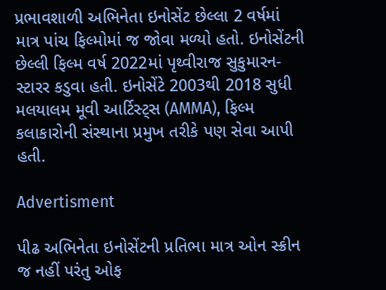પ્રભાવશાળી અભિનેતા ઇનોસેંટ છેલ્લા 2 વર્ષમાં માત્ર પાંચ ફિલ્મોમાં જ જોવા મળ્યો હતો. ઇનોસેંટની છેલ્લી ફિલ્મ વર્ષ 2022માં પૃથ્વીરાજ સુકુમારન-સ્ટારર કડુવા હતી. ઇનોસેંટે 2003થી 2018 સુધી મલયાલમ મૂવી આર્ટિસ્ટ્સ (AMMA), ફિલ્મ કલાકારોની સંસ્થાના પ્રમુખ તરીકે પણ સેવા આપી હતી.

Advertisment

પીઢ અભિનેતા ઇનોસેંટની પ્રતિભા માત્ર ઓન સ્ક્રીન જ નહીં પરંતુ ઓફ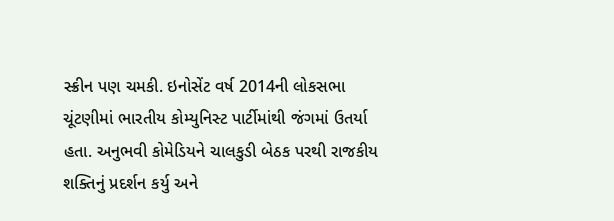સ્ક્રીન પણ ચમકી. ઇનોસેંટ વર્ષ 2014ની લોકસભા ચૂંટણીમાં ભારતીય કોમ્યુનિસ્ટ પાર્ટીમાંથી જંગમાં ઉતર્યા હતા. અનુભવી કોમેડિયને ચાલકુડી બેઠક પરથી રાજકીય શક્તિનું પ્રદર્શન કર્યુ અને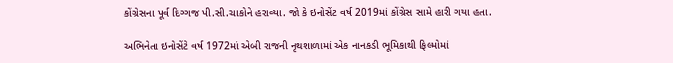કોંગ્રેસના પૂર્વ દિગ્ગજ પી.સી.ચાકોને હરાવ્યા. જો કે ઇનોસેંટ વર્ષ 2019માં કોંગ્રેસ સામે હારી ગયા હતા.

અભિનેતા ઇનોસેંટે વર્ષ 1972માં એબી રાજની નૃથશાળામાં એક નાનકડી ભૂમિકાથી ફિલ્મોમાં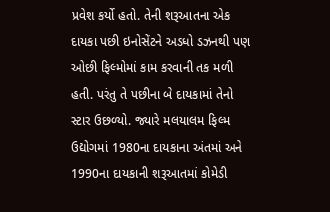પ્રવેશ કર્યો હતો. તેની શરૂઆતના એક દાયકા પછી ઇનોસેંટને અડધો ડઝનથી પણ ઓછી ફિલ્મોમાં કામ કરવાની તક મળી હતી. પરંતુ તે પછીના બે દાયકામાં તેનો સ્ટાર ઉછળ્યો. જ્યારે મલયાલમ ફિલ્મ ઉદ્યોગમાં 1980ના દાયકાના અંતમાં અને 1990ના દાયકાની શરૂઆતમાં કોમેડી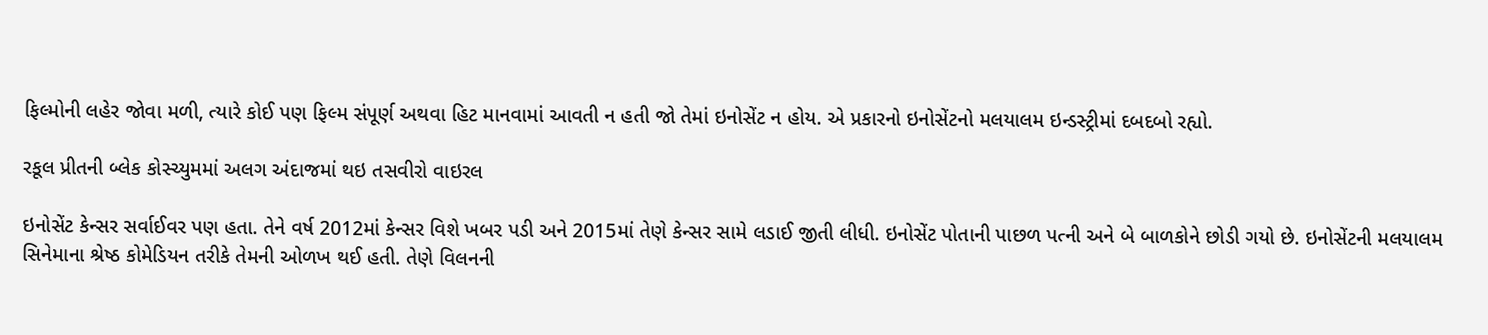ફિલ્મોની લહેર જોવા મળી, ત્યારે કોઈ પણ ફિલ્મ સંપૂર્ણ અથવા હિટ માનવામાં આવતી ન હતી જો તેમાં ઇનોસેંટ ન હોય. એ પ્રકારનો ઇનોસેંટનો મલયાલમ ઇન્ડસ્ટ્રીમાં દબદબો રહ્યો.

રકૂલ પ્રીતની બ્લેક કોસ્ચ્યુમમાં અલગ અંદાજમાં થઇ તસવીરો વાઇરલ

ઇનોસેંટ કેન્સર સર્વાઈવર પણ હતા. તેને વર્ષ 2012માં કેન્સર વિશે ખબર પડી અને 2015માં તેણે કેન્સર સામે લડાઈ જીતી લીધી. ઇનોસેંટ પોતાની પાછળ પત્ની અને બે બાળકોને છોડી ગયો છે. ઇનોસેંટની મલયાલમ સિનેમાના શ્રેષ્ઠ કોમેડિયન તરીકે તેમની ઓળખ થઈ હતી. તેણે વિલનની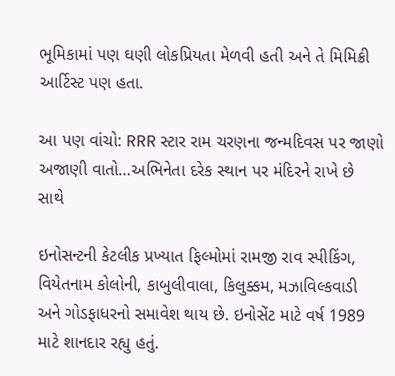ભૂમિકામાં પણ ઘણી લોકપ્રિયતા મેળવી હતી અને તે મિમિક્રી આર્ટિસ્ટ પણ હતા.

આ પણ વાંચો: RRR સ્ટાર રામ ચરણના જન્મદિવસ પર જાણો અજાણી વાતો…અભિનેતા દરેક સ્થાન પર મંદિરને રાખે છે સાથે

ઇનોસન્ટની કેટલીક પ્રખ્યાત ફિલ્મોમાં રામજી રાવ સ્પીકિંગ, વિયેતનામ કોલોની, કાબુલીવાલા, કિલુક્કમ, મઝાવિલ્કવાડી અને ગોડફાધરનો સમાવેશ થાય છે. ઇનોસેંટ માટે વર્ષ 1989 માટે શાનદાર રહ્યુ હતું.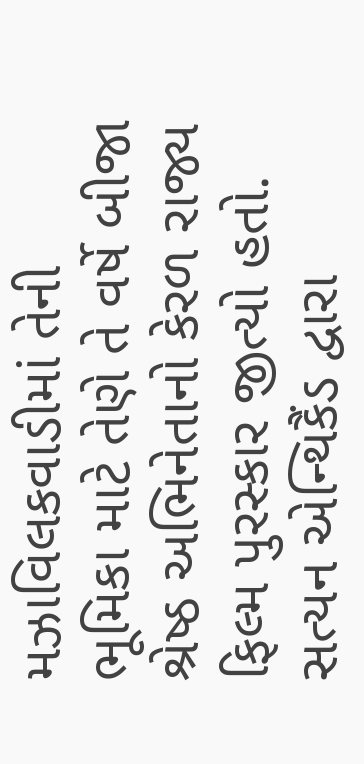મઝાવિલકવાડીમાં તેની ભૂમિકા માટે તેણે તે વર્ષે બીજા શ્રેષ્ઠ અભિનેતાનો કેરળ રાજ્ય ફિલ્મ પુરસ્કાર જીત્યો હતો. સત્યન એન્થિકૈંડ દ્વારા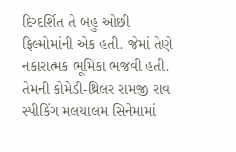દિગ્દર્શિત તે બહુ ઓછી ફિલ્મોમાંની એક હતી. જેમાં તેણે નકારાત્મક ભૂમિકા ભજવી હતી. તેમની કોમેડી-થ્રિલર રામજી રાવ સ્પીકિંગ મલયાલમ સિનેમામાં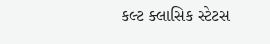કલ્ટ ક્લાસિક સ્ટેટસ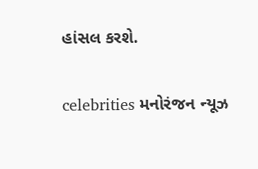હાંસલ કરશે.

celebrities મનોરંજન ન્યૂઝ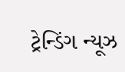ટ્રેન્ડિંગ ન્યૂઝ